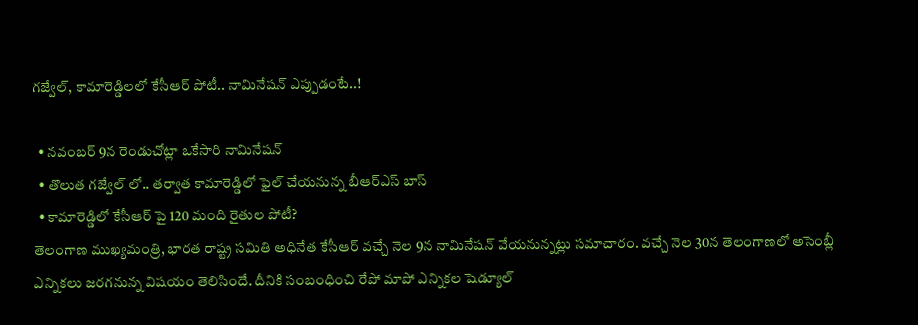గజ్వేల్, కామారెడ్డిలలో కేసీఆర్ పోటీ.. నామినేషన్ ఎప్పుడంటే..!

  • నవంబర్ 9న రెండుచోట్లా ఒకేసారి నామినేషన్
  • తొలుత గజ్వేల్ లో.. తర్వాత కామారెడ్డిలో ఫైల్ చేయనున్న బీఆర్ఎస్ బాస్
  • కామారెడ్డిలో కేసీఆర్ పై 120 మంది రైతుల పోటీ?
తెలంగాణ ముఖ్యమంత్రి, భారత రాష్ట్ర సమితి అధినేత కేసీఆర్ వచ్చే నెల 9న నామినేషన్ వేయనున్నట్లు సమాచారం. వచ్చే నెల 30న తెలంగాణలో అసెంబ్లీ ఎన్నికలు జరగనున్న విషయం తెలిసిందే. దీనికి సంబంధించి రేపో మాపో ఎన్నికల షెడ్యూల్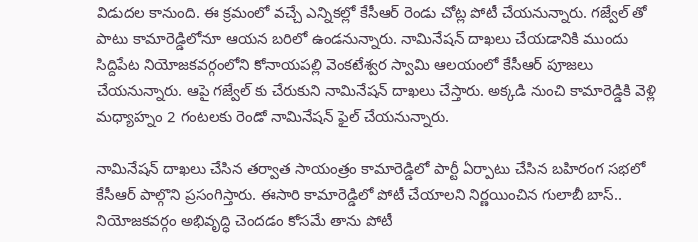విడుదల కానుంది. ఈ క్రమంలో వచ్చే ఎన్నికల్లో కేసీఆర్ రెండు చోట్ల పోటీ చేయనున్నారు. గజ్వేల్ తో పాటు కామారెడ్డిలోనూ ఆయన బరిలో ఉండనున్నారు. నామినేషన్ దాఖలు చేయడానికి ముందు సిద్దిపేట నియోజకవర్గంలోని కోనాయపల్లి వెంకటేశ్వర స్వామి ఆలయంలో కేసీఆర్ పూజలు చేయనున్నారు. ఆపై గజ్వేల్ కు చేరుకుని నామినేషన్ దాఖలు చేస్తారు. అక్కడి నుంచి కామారెడ్డికి వెళ్లి మధ్యాహ్నం 2 గంటలకు రెండో నామినేషన్ ఫైల్ చేయనున్నారు.

నామినేషన్ దాఖలు చేసిన తర్వాత సాయంత్రం కామారెడ్డిలో పార్టీ ఏర్పాటు చేసిన బహిరంగ సభలో కేసీఆర్ పాల్గొని ప్రసంగిస్తారు. ఈసారి కామారెడ్డిలో పోటీ చేయాలని నిర్ణయించిన గులాబీ బాస్.. నియోజకవర్గం అభివృద్ధి చెందడం కోసమే తాను పోటీ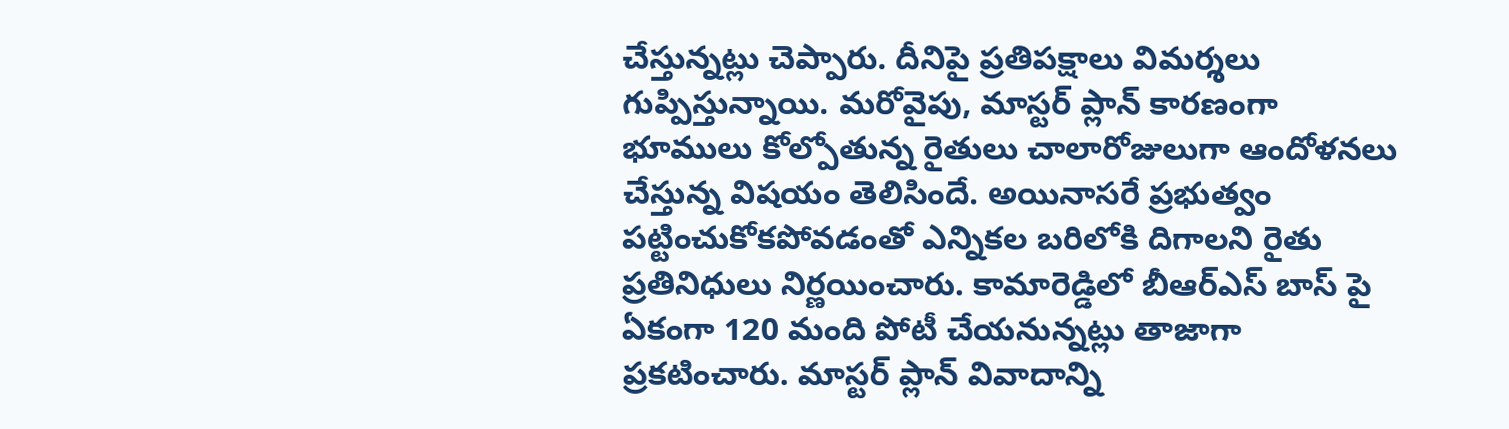చేస్తున్నట్లు చెప్పారు. దీనిపై ప్రతిపక్షాలు విమర్శలు గుప్పిస్తున్నాయి. మరోవైపు, మాస్టర్ ప్లాన్ కారణంగా భూములు కోల్పోతున్న రైతులు చాలారోజులుగా ఆందోళనలు చేస్తున్న విషయం తెలిసిందే. అయినాసరే ప్రభుత్వం పట్టించుకోకపోవడంతో ఎన్నికల బరిలోకి దిగాలని రైతు ప్రతినిధులు నిర్ణయించారు. కామారెడ్డిలో బీఆర్ఎస్ బాస్ పై ఏకంగా 120 మంది పోటీ చేయనున్నట్లు తాజాగా ప్రకటించారు. మాస్టర్ ప్లాన్ వివాదాన్ని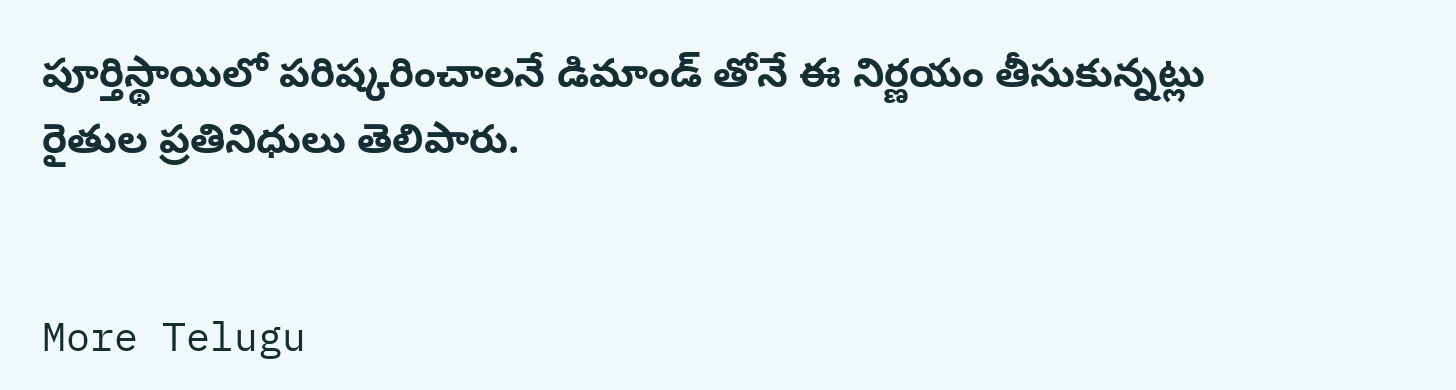పూర్తిస్థాయిలో పరిష్కరించాలనే డిమాండ్ తోనే ఈ నిర్ణయం తీసుకున్నట్లు రైతుల ప్రతినిధులు తెలిపారు.


More Telugu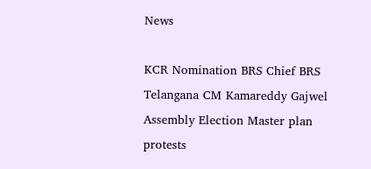News

KCR Nomination BRS Chief BRS Telangana CM Kamareddy Gajwel Assembly Election Master plan protests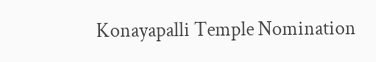Konayapalli Temple Nomination